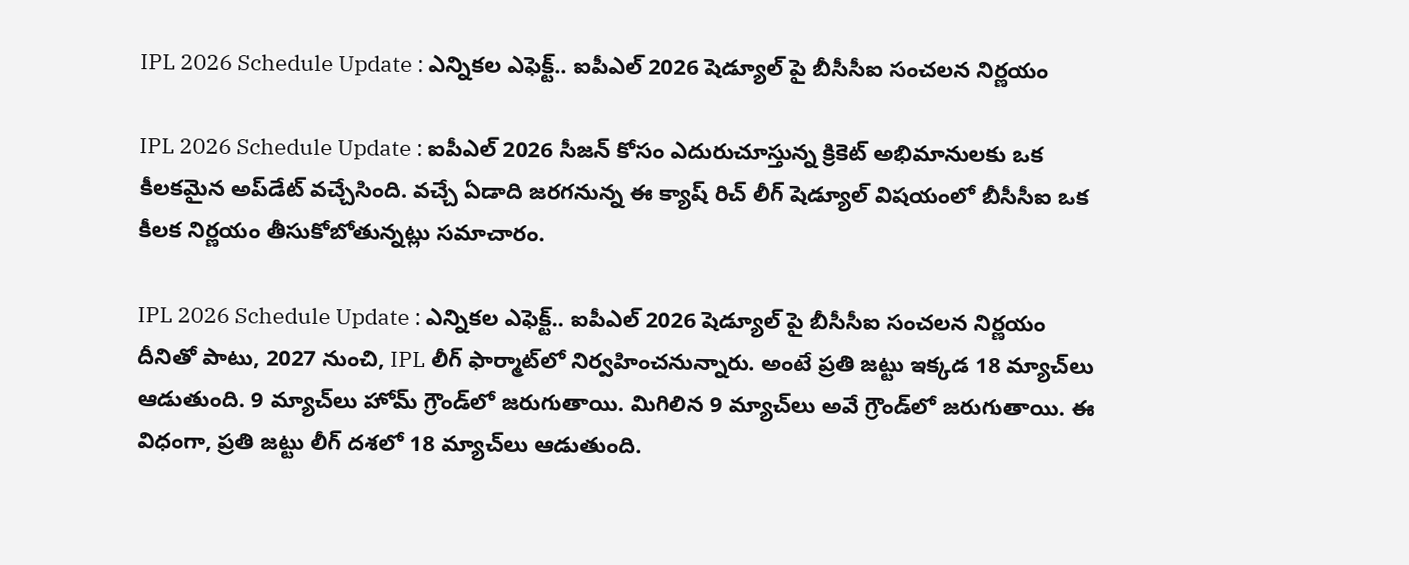IPL 2026 Schedule Update : ఎన్నికల ఎఫెక్ట్.. ఐపీఎల్ 2026 షెడ్యూల్ పై బీసీసీఐ సంచలన నిర్ణయం

IPL 2026 Schedule Update : ఐపీఎల్ 2026 సీజన్ కోసం ఎదురుచూస్తున్న క్రికెట్ అభిమానులకు ఒక కీలకమైన అప్‌డేట్ వచ్చేసింది. వచ్చే ఏడాది జరగనున్న ఈ క్యాష్ రిచ్ లీగ్ షెడ్యూల్ విషయంలో బీసీసీఐ ఒక కీలక నిర్ణయం తీసుకోబోతున్నట్లు సమాచారం.

IPL 2026 Schedule Update : ఎన్నికల ఎఫెక్ట్.. ఐపీఎల్ 2026 షెడ్యూల్ పై బీసీసీఐ సంచలన నిర్ణయం
దీనితో పాటు, 2027 నుంచి, IPL లీగ్ ఫార్మాట్‌లో నిర్వహించనున్నారు. అంటే ప్రతి జట్టు ఇక్కడ 18 మ్యాచ్‌లు ఆడుతుంది. 9 మ్యాచ్‌లు హోమ్ గ్రౌండ్‌లో జరుగుతాయి. మిగిలిన 9 మ్యాచ్‌లు అవే గ్రౌండ్‌లో జరుగుతాయి. ఈ విధంగా, ప్రతి జట్టు లీగ్ దశలో 18 మ్యాచ్‌లు ఆడుతుంది.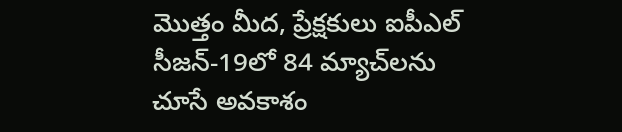మొత్తం మీద, ప్రేక్షకులు ఐపీఎల్ సీజన్-19లో 84 మ్యాచ్‌లను చూసే అవకాశం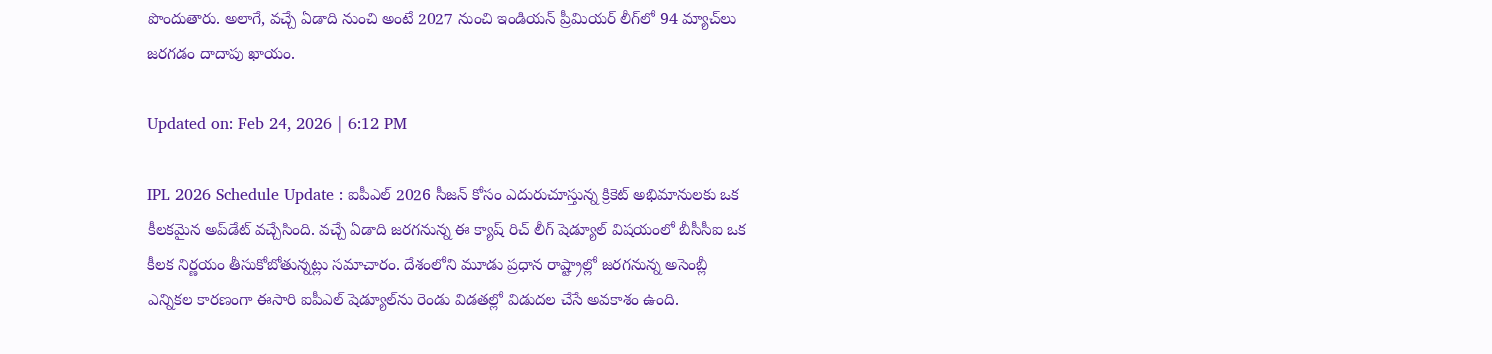పొందుతారు. అలాగే, వచ్చే ఏడాది నుంచి అంటే 2027 నుంచి ఇండియన్ ప్రీమియర్ లీగ్‌లో 94 మ్యాచ్‌లు జరగడం దాదాపు ఖాయం.

Updated on: Feb 24, 2026 | 6:12 PM

IPL 2026 Schedule Update : ఐపీఎల్ 2026 సీజన్ కోసం ఎదురుచూస్తున్న క్రికెట్ అభిమానులకు ఒక కీలకమైన అప్‌డేట్ వచ్చేసింది. వచ్చే ఏడాది జరగనున్న ఈ క్యాష్ రిచ్ లీగ్ షెడ్యూల్ విషయంలో బీసీసీఐ ఒక కీలక నిర్ణయం తీసుకోబోతున్నట్లు సమాచారం. దేశంలోని మూడు ప్రధాన రాష్ట్రాల్లో జరగనున్న అసెంబ్లీ ఎన్నికల కారణంగా ఈసారి ఐపీఎల్ షెడ్యూల్‌ను రెండు విడతల్లో విడుదల చేసే అవకాశం ఉంది.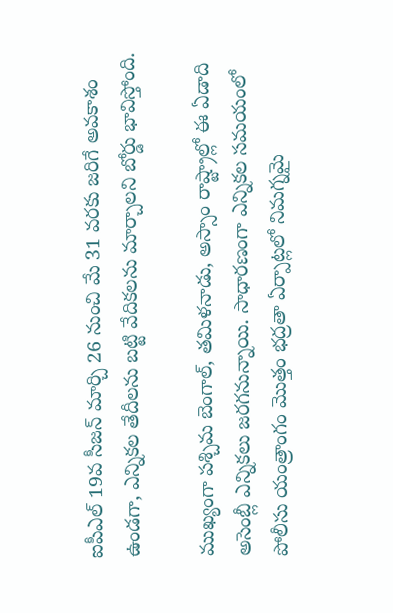ఐపీఎల్ 19వ సీజన్ మార్చి 26 నుంచి మే 31 వరకు జరిగే అవకాశం ఉండగా, ఎన్నికల తేదీలను బట్టి వేదికలను మార్చాలని బోర్డు భావిస్తోంది.

ముఖ్యంగా పశ్చిమ బెంగాల్, తమిళనాడు, అస్సాం రాష్ట్రాల్లో ఈ ఏడాది అసెంబ్లీ ఎన్నికలు జరగనున్నాయి. సాధారణంగా ఎన్నికల సమయంలో పోలీసు యంత్రాంగం మొత్తం భద్రతా ఏర్పాట్లలో నిమగ్నమై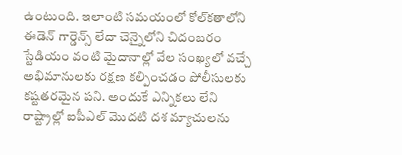ఉంటుంది. ఇలాంటి సమయంలో కోల్‌కతాలోని ఈడెన్ గార్డెన్స్ లేదా చెన్నైలోని చిదంబరం స్టేడియం వంటి మైదానాల్లో వేల సంఖ్యలో వచ్చే అభిమానులకు రక్షణ కల్పించడం పోలీసులకు కష్టతరమైన పని. అందుకే ఎన్నికలు లేని రాష్ట్రాల్లో ఐపీఎల్ మొదటి దశ మ్యాచులను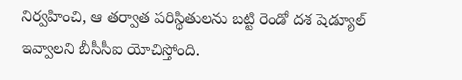నిర్వహించి, ఆ తర్వాత పరిస్థితులను బట్టి రెండో దశ షెడ్యూల్ ఇవ్వాలని బీసీసీఐ యోచిస్తోంది.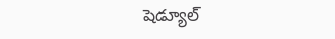షెడ్యూల్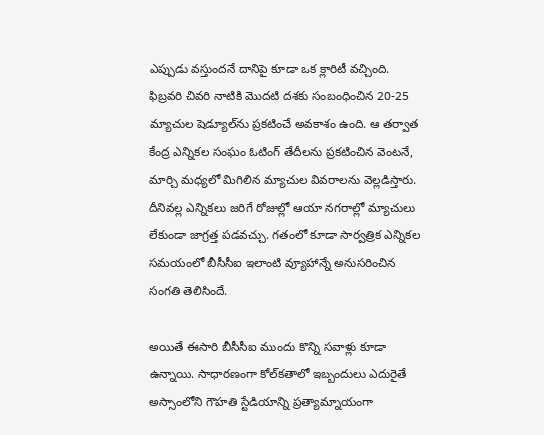ఎప్పుడు వస్తుందనే దానిపై కూడా ఒక క్లారిటీ వచ్చింది. ఫిబ్రవరి చివరి నాటికి మొదటి దశకు సంబంధించిన 20-25 మ్యాచుల షెడ్యూల్‌ను ప్రకటించే అవకాశం ఉంది. ఆ తర్వాత కేంద్ర ఎన్నికల సంఘం ఓటింగ్ తేదీలను ప్రకటించిన వెంటనే, మార్చి మధ్యలో మిగిలిన మ్యాచుల వివరాలను వెల్లడిస్తారు. దీనివల్ల ఎన్నికలు జరిగే రోజుల్లో ఆయా నగరాల్లో మ్యాచులు లేకుండా జాగ్రత్త పడవచ్చు. గతంలో కూడా సార్వత్రిక ఎన్నికల సమయంలో బీసీసీఐ ఇలాంటి వ్యూహాన్నే అనుసరించిన సంగతి తెలిసిందే.

అయితే ఈసారి బీసీసీఐ ముందు కొన్ని సవాళ్లు కూడా ఉన్నాయి. సాధారణంగా కోల్‌కతాలో ఇబ్బందులు ఎదురైతే అస్సాంలోని గౌహతి స్టేడియాన్ని ప్రత్యామ్నాయంగా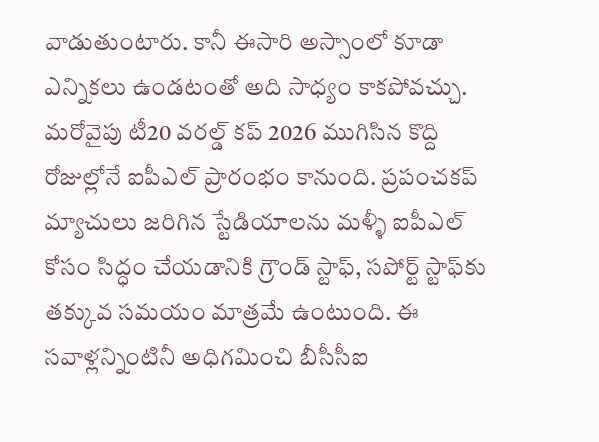వాడుతుంటారు. కానీ ఈసారి అస్సాంలో కూడా ఎన్నికలు ఉండటంతో అది సాధ్యం కాకపోవచ్చు. మరోవైపు టీ20 వరల్డ్ కప్ 2026 ముగిసిన కొద్ది రోజుల్లోనే ఐపీఎల్ ప్రారంభం కానుంది. ప్రపంచకప్ మ్యాచులు జరిగిన స్టేడియాలను మళ్ళీ ఐపీఎల్ కోసం సిద్ధం చేయడానికి గ్రౌండ్ స్టాఫ్, సపోర్ట్ స్టాఫ్‌కు తక్కువ సమయం మాత్రమే ఉంటుంది. ఈ సవాళ్లన్నింటినీ అధిగమించి బీసీసీఐ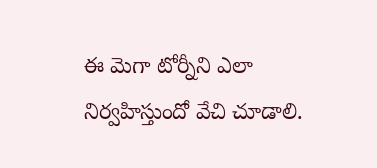ఈ మెగా టోర్నీని ఎలా నిర్వహిస్తుందో వేచి చూడాలి.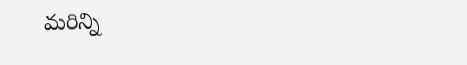మరిన్ని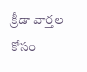క్రీడా వార్తల కోసం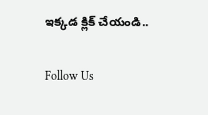ఇక్కడ క్లిక్ చేయండి..

Follow Us